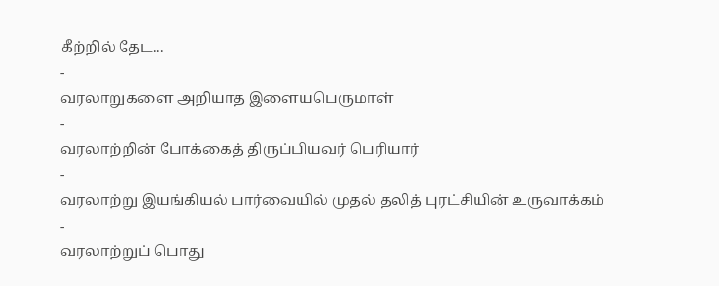கீற்றில் தேட...
-
வரலாறுகளை அறியாத இளையபெருமாள்
-
வரலாற்றின் போக்கைத் திருப்பியவர் பெரியார்
-
வரலாற்று இயங்கியல் பார்வையில் முதல் தலித் புரட்சியின் உருவாக்கம்
-
வரலாற்றுப் பொது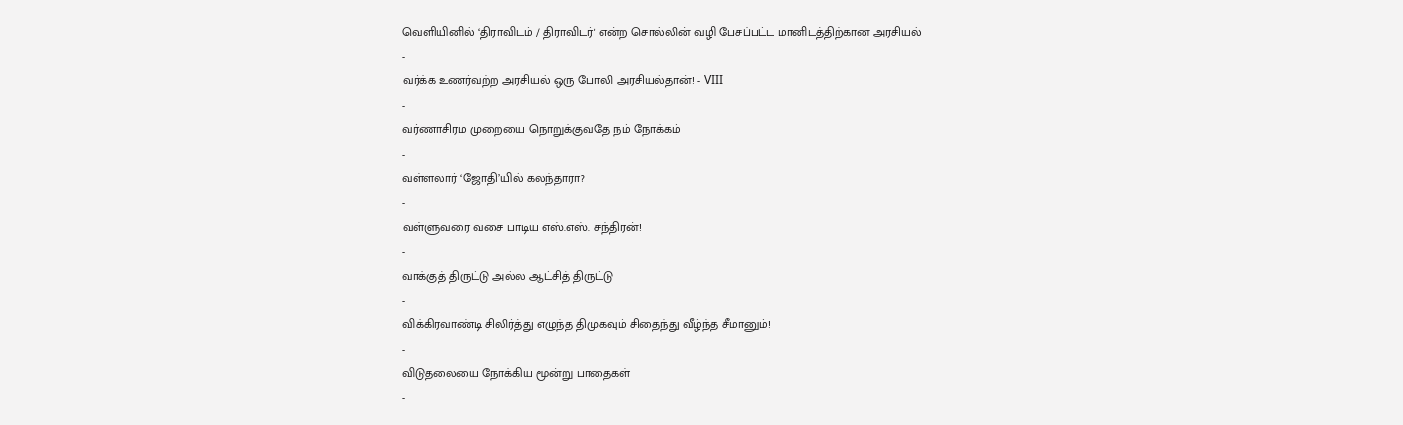வெளியினில் ‘திராவிடம் / திராவிடர்' என்ற சொல்லின் வழி பேசப்பட்ட மானிடத்திற்கான அரசியல்
-
வர்க்க உணர்வற்ற அரசியல் ஒரு போலி அரசியல்தான்! - VIII
-
வர்ணாசிரம முறையை நொறுக்குவதே நம் நோக்கம்
-
வள்ளலார் ‘ஜோதி’யில் கலந்தாரா?
-
வள்ளுவரை வசை பாடிய எஸ்.எஸ். சந்திரன்!
-
வாக்குத் திருட்டு அல்ல ஆட்சித் திருட்டு
-
விக்கிரவாண்டி சிலிர்த்து எழுந்த திமுகவும் சிதைந்து வீழ்ந்த சீமானும்!
-
விடுதலையை நோக்கிய மூன்று பாதைகள்
-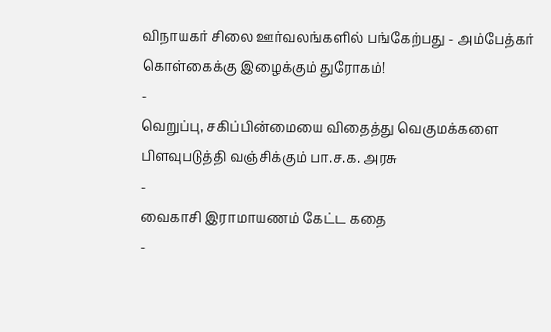விநாயகர் சிலை ஊர்வலங்களில் பங்கேற்பது - அம்பேத்கர் கொள்கைக்கு இழைக்கும் துரோகம்!
-
வெறுப்பு, சகிப்பின்மையை விதைத்து வெகுமக்களை பிளவுபடுத்தி வஞ்சிக்கும் பா.ச.க. அரசு
-
வைகாசி இராமாயணம் கேட்ட கதை
-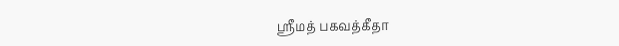ஸ்ரீமத் பகவத்கீதா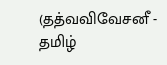(தத்வவிவேசனீ - தமிழ்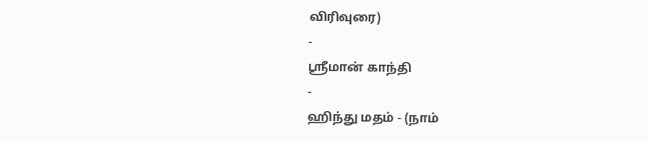விரிவுரை)
-
ஸ்ரீமான் காந்தி
-
ஹிந்து மதம் - (நாம்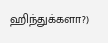ஹிந்துக்களா?)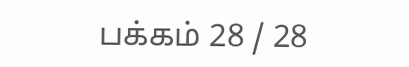பக்கம் 28 / 28